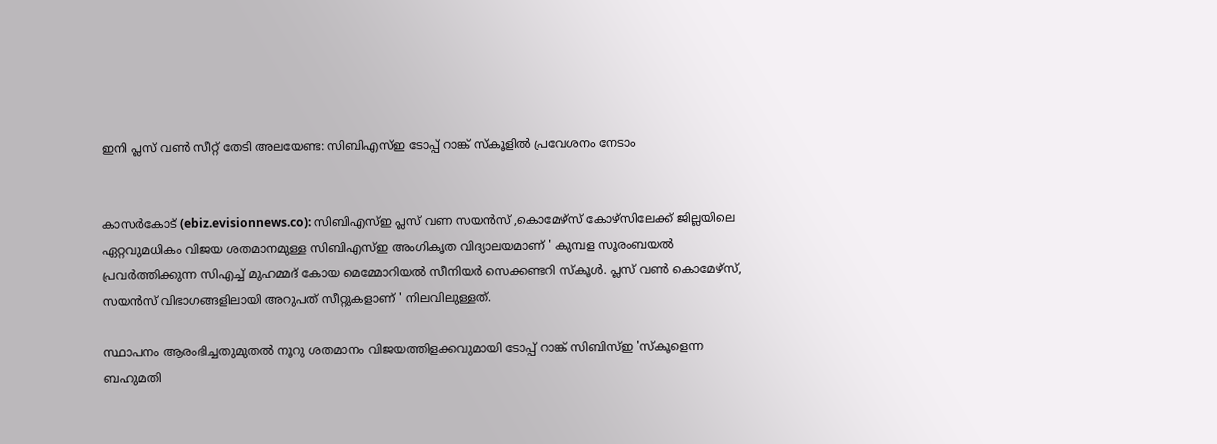ഇനി പ്ലസ് വണ്‍ സീറ്റ് തേടി അലയേണ്ട: സിബിഎസ്ഇ ടോപ്പ് റാങ്ക് സ്‌കൂളില്‍ പ്രവേശനം നേടാം


കാസര്‍കോട് (ebiz.evisionnews.co): സിബിഎസ്ഇ പ്ലസ് വണ സയന്‍സ് ,കൊമേഴ്‌സ് കോഴ്‌സിലേക്ക് ജില്ലയിലെ ഏറ്റവുമധികം വിജയ ശതമാനമുള്ള സിബിഎസ്‌ഇ അംഗികൃത വിദ്യാലയമാണ് ' കുമ്പള സൂരംബയല്‍ പ്രവര്‍ത്തിക്കുന്ന സിഎച്ച് മുഹമ്മദ് കോയ മെമ്മോറിയല്‍ സീനിയര്‍ സെക്കണ്ടറി സ്‌കൂള്‍. പ്ലസ് വണ്‍ കൊമേഴ്‌സ്, സയന്‍സ് വിഭാഗങ്ങളിലായി അറുപത് സീറ്റുകളാണ് ' നിലവിലുള്ളത്.

സ്ഥാപനം ആരംഭിച്ചതുമുതല്‍ നൂറു ശതമാനം വിജയത്തിളക്കവുമായി ടോപ്പ് റാങ്ക് സിബിസ്ഇ 'സ്‌കൂളെന്ന ബഹുമതി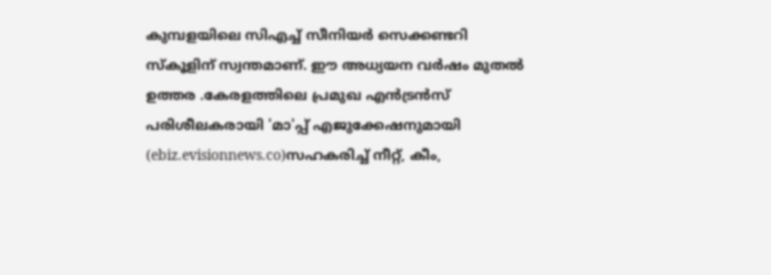കുമ്പളയിലെ സിഎച്ച് സീനിയര്‍ സെക്കണ്ടറി സ്‌കൂളിന് സ്വന്തമാണ്. ഈ അധ്യയന വര്‍ഷം മുതല്‍ ഉത്തര .കേരളത്തിലെ പ്രമുഖ എന്‍ട്രന്‍സ് പരിശീലകരായി 'മാ'പ്പ് എജുക്കേഷനുമായി (ebiz.evisionnews.co)സഹകരിച്ച് നീറ്റ്, കീം,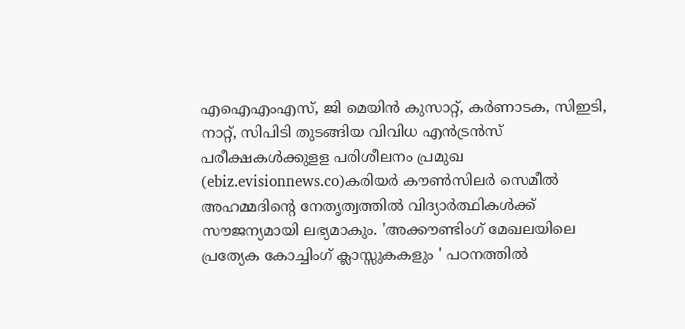എഐഎംഎസ്, ജി മെയിന്‍ കുസാറ്റ്, കര്‍ണാടക, സിഇടി, നാറ്റ്, സിപിടി തുടങ്ങിയ വിവിധ എന്‍ട്രന്‍സ് പരീക്ഷകള്‍ക്കുളള പരിശീലനം പ്രമുഖ (ebiz.evisionnews.co)കരിയര്‍ കൗണ്‍സിലര്‍ സെമീല്‍ അഹമ്മദിന്റെ നേതൃത്വത്തില്‍ വിദ്യാര്‍ത്ഥികള്‍ക്ക് സൗജന്യമായി ലഭ്യമാകും. 'അക്കൗണ്ടിംഗ് മേഖലയിലെ പ്രത്യേക കോച്ചിംഗ് ക്ലാസ്സുകകളും ' പഠനത്തില്‍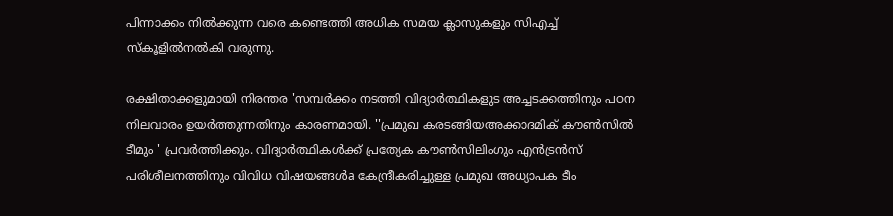പിന്നാക്കം നില്‍ക്കുന്ന വരെ കണ്ടെത്തി അധിക സമയ ക്ലാസുകളും സിഎച്ച് സ്‌കൂളില്‍നല്‍കി വരുന്നു.

രക്ഷിതാക്കളുമായി നിരന്തര 'സമ്പര്‍ക്കം നടത്തി വിദ്യാര്‍ത്ഥികളുട അച്ചടക്കത്തിനും പഠന നിലവാരം ഉയര്‍ത്തുന്നതിനും കാരണമായി. ''പ്രമുഖ കരടങ്ങിയഅക്കാദമിക് കൗണ്‍സില്‍ ടീമും ' പ്രവര്‍ത്തിക്കും. വിദ്യാര്‍ത്ഥികള്‍ക്ക് പ്രത്യേക കൗണ്‍സിലിംഗും എന്‍ട്രന്‍സ് പരിശീലനത്തിനും വിവിധ വിഷയങ്ങള്‍a കേന്ദ്രീകരിച്ചുള്ള പ്രമുഖ അധ്യാപക ടീം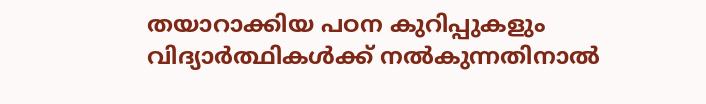തയാറാക്കിയ പഠന കുറിപ്പുകളും വിദ്യാര്‍ത്ഥികള്‍ക്ക് നല്‍കുന്നതിനാല്‍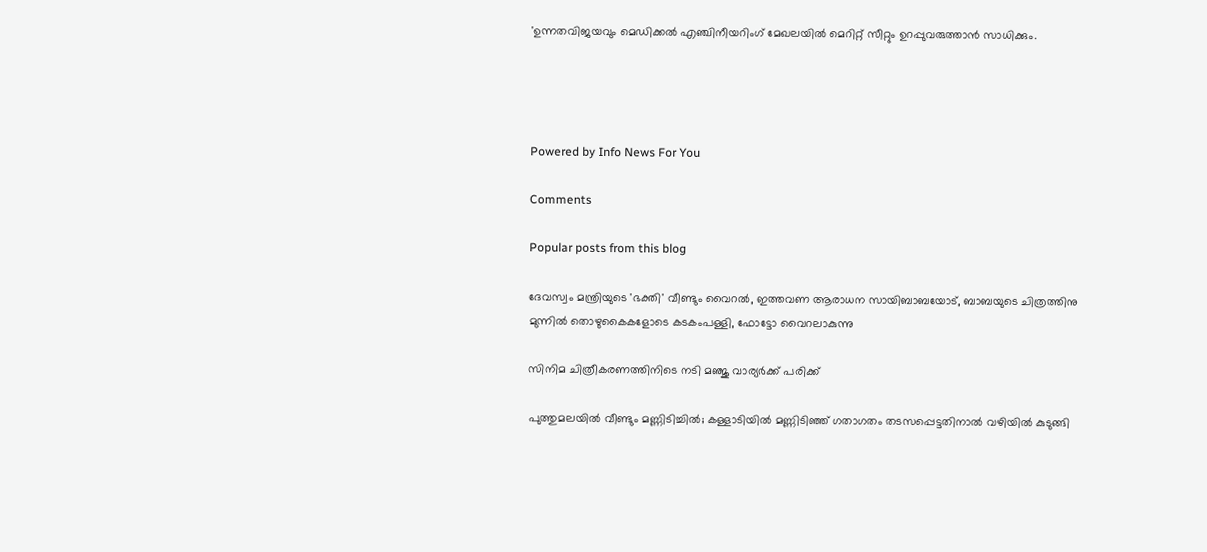'ഉന്നതവിജയവും മെഡിക്കല്‍ എഞ്ചിനീയറിംഗ് മേഖലയില്‍ മെറിറ്റ് സീറ്റും ഉറപ്പുവരുത്താന്‍ സാധിക്കും.




Powered by Info News For You

Comments

Popular posts from this blog

ദേവസ്വം മന്ത്രിയുടെ 'ഭക്തി' വീണ്ടും വൈറല്‍, ഇത്തവണ ആരാധന സായിബാബയോട്, ബാബയുടെ ചിത്രത്തിനു മുന്നില്‍ തൊഴുകൈകളോടെ കടകംപള്ളി, ഫോട്ടോ വൈറലാകുന്നു

സിനിമ ചിത്രീകരണത്തിനിടെ നടി മഞ്ജു വാര്യര്‍ക്ക് പരിക്ക്

പുത്തുമലയില്‍ വീണ്ടും മണ്ണിടിച്ചില്‍; കള്ളാടിയില്‍ മണ്ണിടിഞ്ഞ് ഗതാഗതം തടസപ്പെട്ടതിനാല്‍ വഴിയില്‍ കുടുങ്ങി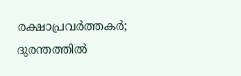രക്ഷാപ്രവര്‍ത്തകര്‍; ദുരന്തത്തില്‍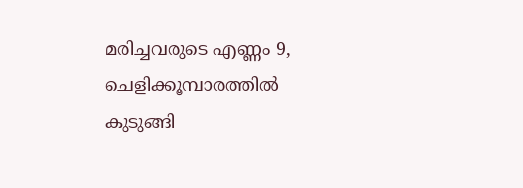മരിച്ചവരുടെ എണ്ണം 9, ചെളിക്കൂമ്പാരത്തില്‍ കുടുങ്ങി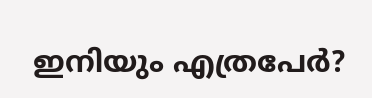ഇനിയും എത്രപേര്‍?